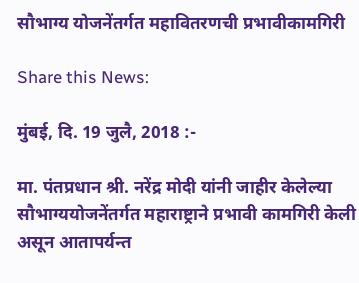सौभाग्य योजनेंतर्गत महावितरणची प्रभावीकामगिरी

Share this News:

मुंबई, दि. 19 जुलै, 2018 :-

मा. पंतप्रधान श्री. नरेंद्र मोदी यांनी जाहीर केलेल्या सौभाग्ययोजनेंतर्गत महाराष्ट्राने प्रभावी कामगिरी केली असून आतापर्यन्त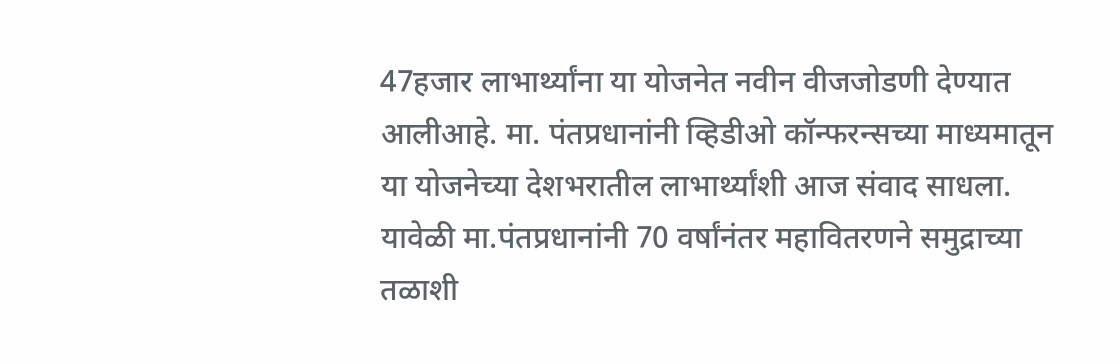47हजार लाभार्थ्यांना या योजनेत नवीन वीजजोडणी देण्यात आलीआहे. मा. पंतप्रधानांनी व्हिडीओ कॉन्फरन्सच्या माध्यमातून या योजनेच्या देशभरातील लाभार्थ्यांशी आज संवाद साधला. यावेळी मा.पंतप्रधानांनी 70 वर्षांनंतर महावितरणने समुद्राच्या तळाशी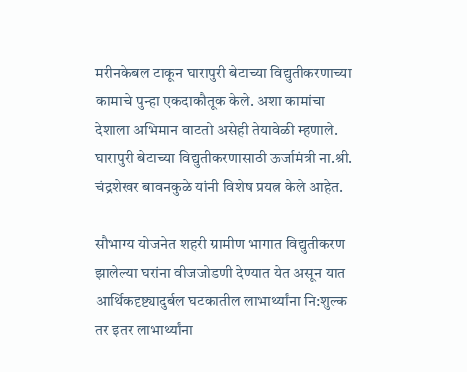मरीनकेबल टाकून घारापुरी बेटाच्या विद्युतीकरणाच्या कामाचे पुन्हा एकदाकौतूक केले. अशा कामांचा देशाला अभिमान वाटतो असेही तेयावेळी म्हणाले. घारापुरी बेटाच्या विद्युतीकरणासाठी ऊर्जामंत्री ना.श्री. चंद्रशेखर बावनकुळे यांनी विशेष प्रयत्न केले आहेत.

सौभाग्य योजनेत शहरी ग्रामीण भागात विद्युतीकरण झालेल्या घरांना वीजजोडणी देण्यात येत असून यात आर्थिकदृष्ट्यादुर्बल घटकातील लाभार्थ्यांना नि:शुल्क तर इतर लाभार्थ्यांना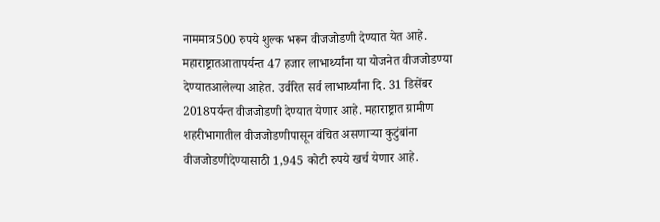नाममात्र500 रुपये शुल्क भरून वीजजोडणी देण्यात येत आहे. महाराष्ट्रातआतापर्यन्त 47 हजार लाभार्थ्यांना या योजनेत वीजजोडण्या देण्यातआलेल्या आहेत. उर्वरित सर्व लाभार्थ्यांना दि. 31 डिसेंबर 2018पर्यन्त वीजजोडणी देण्यात येणार आहे. महाराष्ट्रात ग्रामीण शहरीभागातील वीजजोडणीपासून वंचित असणाऱ्या कुटुंबांना वीजजोडणीदेण्यासाठी 1,945 कोटी रुपये खर्च येणार आहे.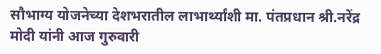सौभाग्य योजनेच्या देशभरातील लाभार्थ्यांशी मा. पंतप्रधान श्री.नरेंद्र मोदी यांनी आज गुरुवारी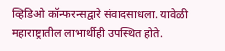व्हिडिओ कॉन्फरन्सद्वारे संवादसाधला. यावेळी महाराष्ट्रातील लाभार्थीही उपस्थित होते.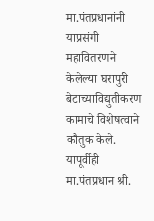मा.पंतप्रधानांनी याप्रसंगी महावितरणने केलेल्या घरापुरी बेटाच्याविद्युतीकरण कामाचे विशेषत्वाने कौतुक केले. यापूर्वीही मा.पंतप्रधान श्री.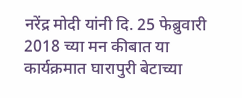नरेंद्र मोदी यांनी दि. 25 फेब्रुवारी 2018 च्या मन कीबात या कार्यक्रमात घारापुरी बेटाच्या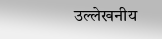उल्लेखनीय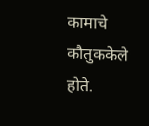कामाचे कौतुककेले होते.